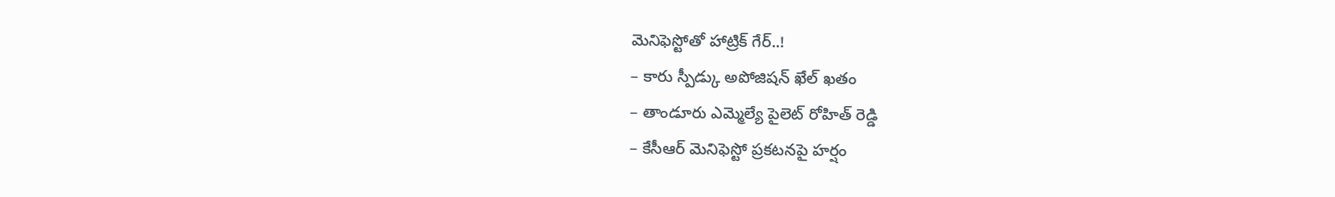మెనిఫెస్టోతో హాట్రిక్ గేర్..!
– కారు స్పీడ్కు అపోజిషన్ ఖేల్ ఖతం
– తాండూరు ఎమ్మెల్యే పైలెట్ రోహిత్ రెడ్డి
– కేసీఆర్ మెనిఫెస్టో ప్రకటనపై హర్షం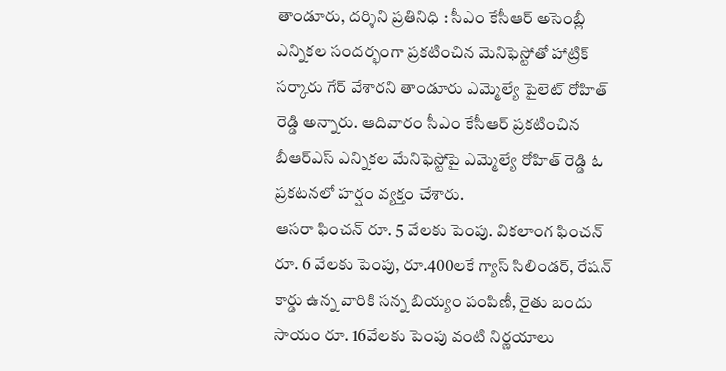తాండూరు, దర్శిని ప్రతినిధి : సీఎం కేసీఆర్ అసెంబ్లీ ఎన్నికల సందర్భంగా ప్రకటించిన మెనిఫెస్టోతో హాట్రిక్ సర్కారు గేర్ వేశారని తాండూరు ఎమ్మెల్యే పైలెట్ రోహిత్ రెడ్డి అన్నారు. ఆదివారం సీఎం కేసీఆర్ ప్రకటించిన బీఆర్ఎస్ ఎన్నికల మేనిఫెస్టోపై ఎమ్మెల్యే రోహిత్ రెడ్డి ఓ ప్రకటనలో హర్షం వ్యక్తం చేశారు.
ఆసరా ఫించన్ రూ. 5 వేలకు పెంపు. వికలాంగ ఫించన్ రూ. 6 వేలకు పెంపు, రూ.400లకే గ్యాస్ సిలిండర్, రేషన్ కార్డు ఉన్న వారికి సన్న బియ్యం పంపిణీ, రైతు బందు సాయం రూ. 16వేలకు పెంపు వంటి నిర్ణయాలు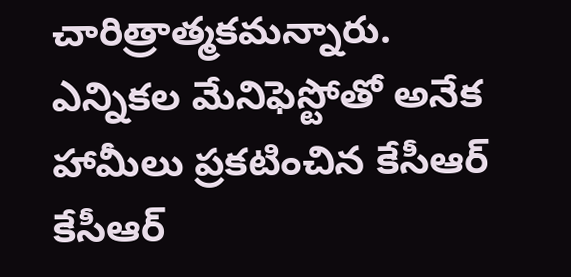చారిత్రాత్మకమన్నారు. ఎన్నికల మేనిఫెస్టోతో అనేక హామీలు ప్రకటించిన కేసీఆర్ కేసీఆర్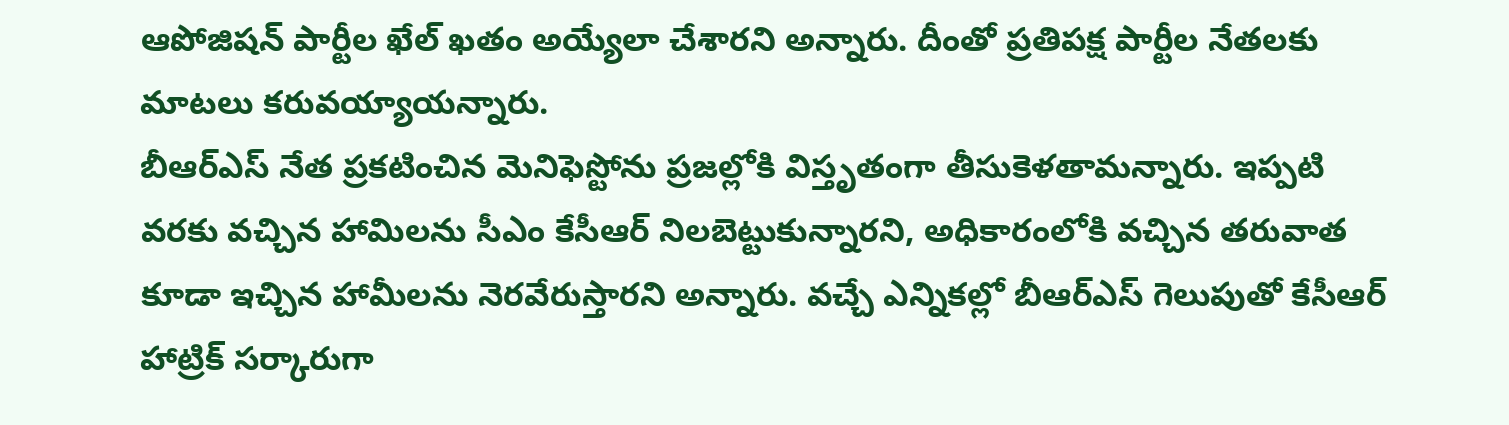ఆపోజిషన్ పార్టీల ఖేల్ ఖతం అయ్యేలా చేశారని అన్నారు. దీంతో ప్రతిపక్ష పార్టీల నేతలకు మాటలు కరువయ్యాయన్నారు.
బీఆర్ఎస్ నేత ప్రకటించిన మెనిఫెస్టోను ప్రజల్లోకి విస్తృతంగా తీసుకెళతామన్నారు. ఇప్పటి వరకు వచ్చిన హామిలను సీఎం కేసీఆర్ నిలబెట్టుకున్నారని, అధికారంలోకి వచ్చిన తరువాత కూడా ఇచ్చిన హామీలను నెరవేరుస్తారని అన్నారు. వచ్చే ఎన్నికల్లో బీఆర్ఎస్ గెలుపుతో కేసీఆర్ హాట్రిక్ సర్కారుగా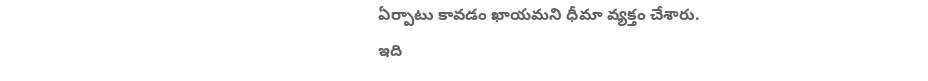ఏర్పాటు కావడం ఖాయమని ధీమా వ్యక్తం చేశారు.
ఇది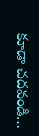కూడా చదవండి…